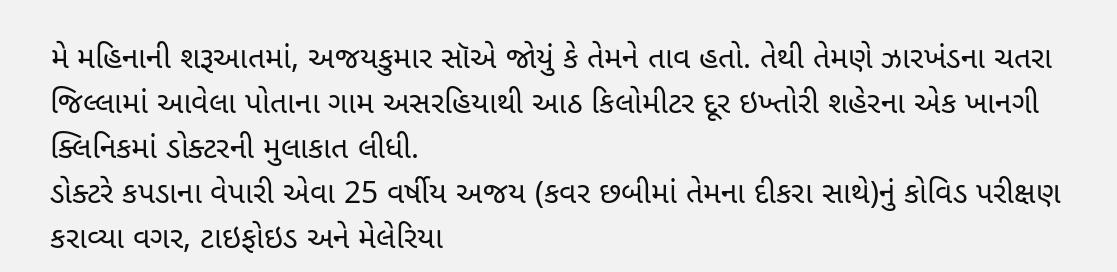મે મહિનાની શરૂઆતમાં, અજયકુમાર સૉએ જોયું કે તેમને તાવ હતો. તેથી તેમણે ઝારખંડના ચતરા જિલ્લામાં આવેલા પોતાના ગામ અસરહિયાથી આઠ કિલોમીટર દૂર ઇખ્તોરી શહેરના એક ખાનગી ક્લિનિકમાં ડોક્ટરની મુલાકાત લીધી.
ડોક્ટરે કપડાના વેપારી એવા 25 વર્ષીય અજય (કવર છબીમાં તેમના દીકરા સાથે)નું કોવિડ પરીક્ષણ કરાવ્યા વગર, ટાઇફોઇડ અને મેલેરિયા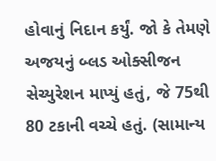હોવાનું નિદાન કર્યું. જો કે તેમણે અજયનું બ્લડ ઓક્સીજન સેચ્યુરેશન માપ્યું હતું, જે 75થી 80 ટકાની વચ્ચે હતું. (સામાન્ય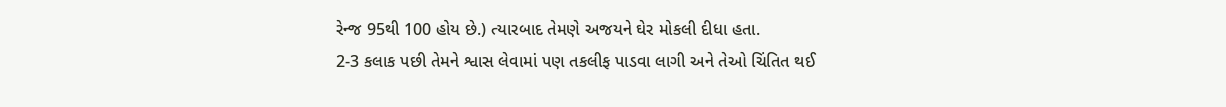રેન્જ 95થી 100 હોય છે.) ત્યારબાદ તેમણે અજયને ઘેર મોકલી દીધા હતા.
2-3 કલાક પછી તેમને શ્વાસ લેવામાં પણ તકલીફ પાડવા લાગી અને તેઓ ચિંતિત થઈ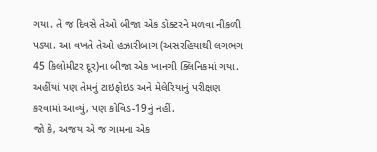ગયા. તે જ દિવસે તેઓ બીજા એક ડોક્ટરને મળવા નીકળી પડ્યા. આ વખતે તેઓ હઝારીબાગ (અસરહિયાથી લગભગ 45 કિલોમીટર દૂર)ના બીજા એક ખાનગી ક્લિનિકમાં ગયા. અહીંયાં પણ તેમનું ટાઇફોઇડ અને મેલેરિયાનું પરીક્ષણ કરવામાં આવ્યું, પણ કોવિડ-19નું નહીં.
જો કે, અજય એ જ ગામના એક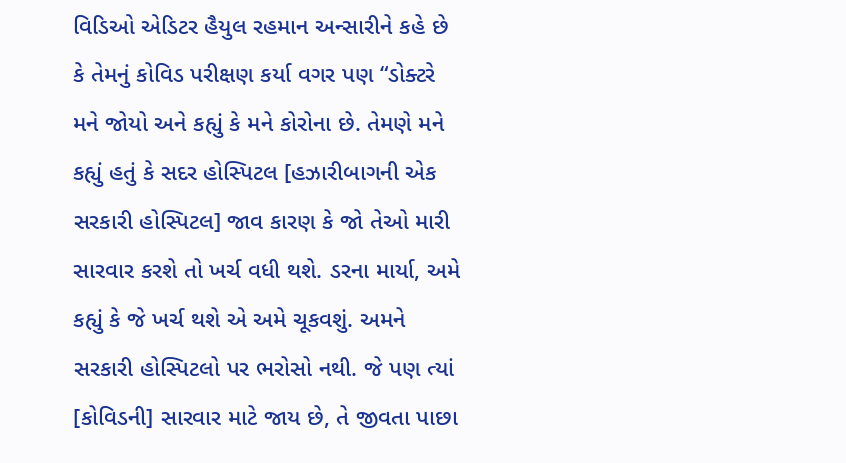વિડિઓ એડિટર હૈયુલ રહમાન અન્સારીને કહે છે કે તેમનું કોવિડ પરીક્ષણ કર્યા વગર પણ “ડોક્ટરે મને જોયો અને કહ્યું કે મને કોરોના છે. તેમણે મને કહ્યું હતું કે સદર હોસ્પિટલ [હઝારીબાગની એક સરકારી હોસ્પિટલ] જાવ કારણ કે જો તેઓ મારી સારવાર કરશે તો ખર્ચ વધી થશે. ડરના માર્યા, અમે કહ્યું કે જે ખર્ચ થશે એ અમે ચૂકવશું. અમને સરકારી હોસ્પિટલો પર ભરોસો નથી. જે પણ ત્યાં [કોવિડની] સારવાર માટે જાય છે, તે જીવતા પાછા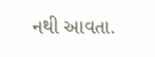નથી આવતા.